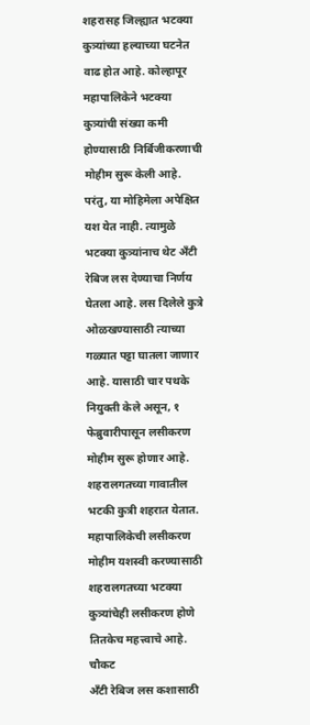शहरासह जिल्ह्यात भटक्या कुत्र्यांच्या हल्याच्या घटनेत वाढ होत आहे. कोल्हापूर महापालिकेने भटक्या कुत्र्यांची संख्या कमी होण्यासाठी निर्बिजीकरणाची मोहीम सुरू केली आहे. परंतु, या मोहिमेला अपेक्षित यश येत नाही. त्यामुळे भटक्या कुत्र्यांनाच थेट अँटी रेबिज लस देण्याचा निर्णय घेतला आहे. लस दिलेले कुत्रे ओळखण्यासाठी त्याच्या गळ्यात पट्टा घातला जाणार आहे. यासाठी चार पथके नियुक्ती केले असून, १ फेब्रुवारीपासून लसीकरण मोहीम सुरू होणार आहे. शहरालगतच्या गावातील भटकी कुत्री शहरात येतात. महापालिकेची लसीकरण मोहीम यशस्वी करण्यासाठी शहरालगतच्या भटक्या कुत्र्यांचेही लसीकरण होणे तितकेच महत्त्वाचे आहे.
चौकट
अँटी रेबिज लस कशासाठी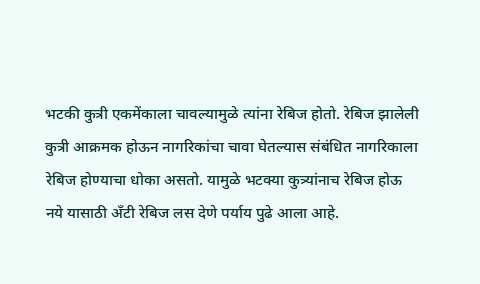भटकी कुत्री एकमेंकाला चावल्यामुळे त्यांना रेबिज होतो. रेबिज झालेली कुत्री आक्रमक होऊन नागरिकांचा चावा घेतल्यास संबंधित नागरिकाला रेबिज होण्याचा धोका असतो. यामुळे भटक्या कुत्र्यांनाच रेबिज होऊ नये यासाठी अँटी रेबिज लस देणे पर्याय पुढे आला आहे.